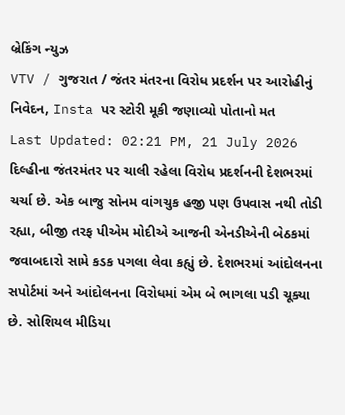બ્રેકિંગ ન્યુઝ
VTV / ગુજરાત / જંતર મંતરના વિરોધ પ્રદર્શન પર આરોહીનું નિવેદન, Insta પર સ્ટોરી મૂકી જણાવ્યો પોતાનો મત
Last Updated: 02:21 PM, 21 July 2026
દિલ્હીના જંતરમંતર પર ચાલી રહેલા વિરોધ પ્રદર્શનની દેશભરમાં ચર્ચા છે. એક બાજુ સોનમ વાંગચુક હજી પણ ઉપવાસ નથી તોડી રહ્યા, બીજી તરફ પીએમ મોદીએ આજની એનડીએની બેઠકમાં જવાબદારો સામે કડક પગલા લેવા કહ્યું છે. દેશભરમાં આંદોલનના સપોર્ટમાં અને આંદોલનના વિરોધમાં એમ બે ભાગલા પડી ચૂક્યા છે. સોશિયલ મીડિયા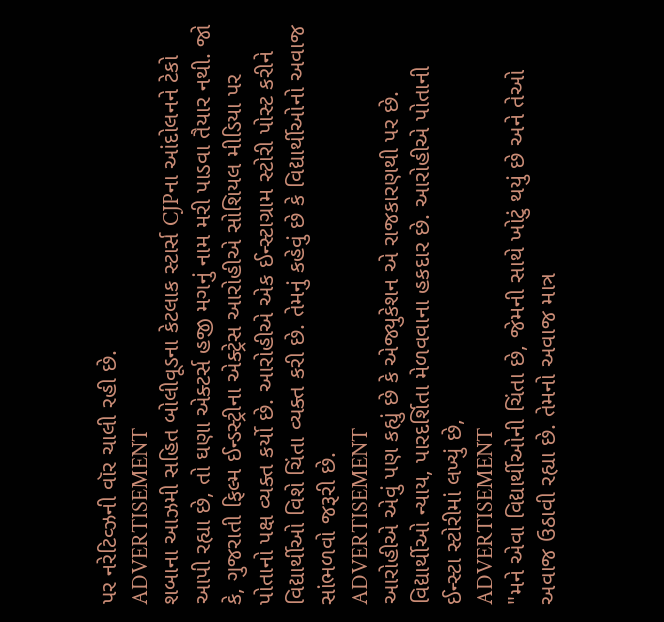પર નરેટિવ્ઝની વૉર ચાલી રહી છે.
ADVERTISEMENT
શબાના આઝમી સહિત બોલીવૂડના કેટલાક સ્ટાર્સ CJPના આંદોલનને ટેકો આપી રહ્યા છે, તો ઘણા એક્ટર્સ હજી મગનું નામ મરી પાડવા તૈયાર નથી. જો કે, ગુજરાતી ફિલ્મ ઈન્ડસ્ટ્રીના એક્ટ્રેસ આરોહીએ સોશિયલ મીડિયા પર પોતાનો પક્ષ વ્યક્ત કર્યો છે. આરોહીએ એક ઈન્સ્ટાગ્રામ સ્ટોરી પોસ્ટ કરીને વિદ્યાર્થીઓ વિશે ચિંતા વ્યક્ત કરી છે. તેમનું કહેવું છે કે વિદ્યાર્થીઓનો અવાજ સાંભળવો જરૂરી છે.
ADVERTISEMENT
આરોહીએ એવું પણ કહ્યું છે કે એજ્યુકેશન એ રાજકારણથી પર છે. વિદ્યાર્થીઓ ન્યાય, પારદર્શિતા મેળવવાના હકદાર છે. આરોહીએ પોતાની ઈન્સ્ટા સ્ટોરીમાં લખ્યું છે,
ADVERTISEMENT
"મને એવા વિદ્યાર્થીઓની ચિંતા છે, જેમની સાથે ખોટું થયું છે અને તેઓ અવાજ ઉઠાવી રહ્યા છે. તેમનો અવાજ માત્ર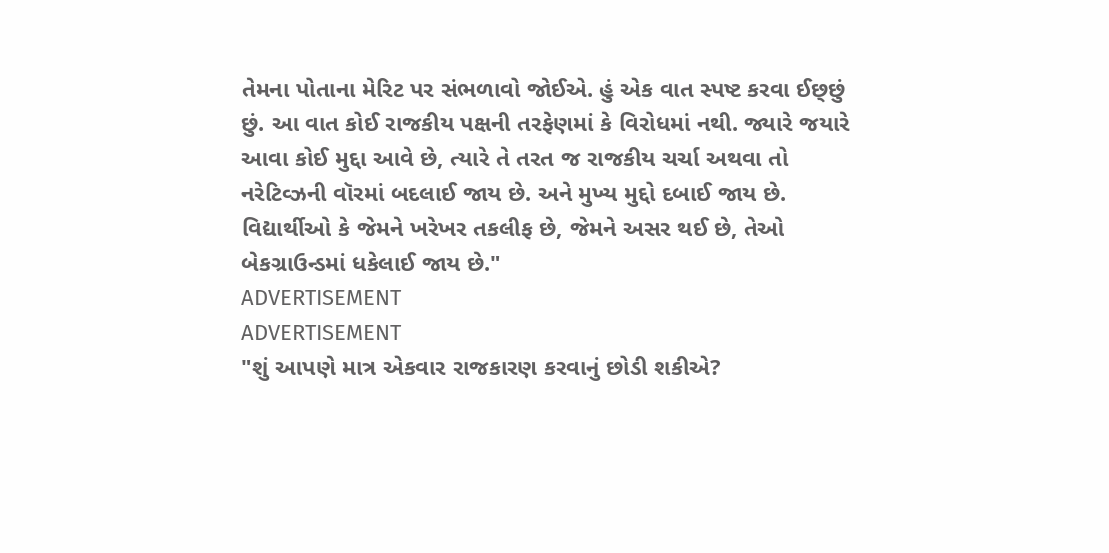તેમના પોતાના મેરિટ પર સંભળાવો જોઈએ. હું એક વાત સ્પષ્ટ કરવા ઈછ્છું છું. આ વાત કોઈ રાજકીય પક્ષની તરફેણમાં કે વિરોધમાં નથી. જ્યારે જયારે આવા કોઈ મુદ્દા આવે છે, ત્યારે તે તરત જ રાજકીય ચર્ચા અથવા તો નરેટિવ્ઝની વૉરમાં બદલાઈ જાય છે. અને મુખ્ય મુદ્દો દબાઈ જાય છે. વિદ્યાર્થીઓ કે જેમને ખરેખર તકલીફ છે, જેમને અસર થઈ છે, તેઓ બેકગ્રાઉન્ડમાં ધકેલાઈ જાય છે."
ADVERTISEMENT
ADVERTISEMENT
"શું આપણે માત્ર એકવાર રાજકારણ કરવાનું છોડી શકીએ?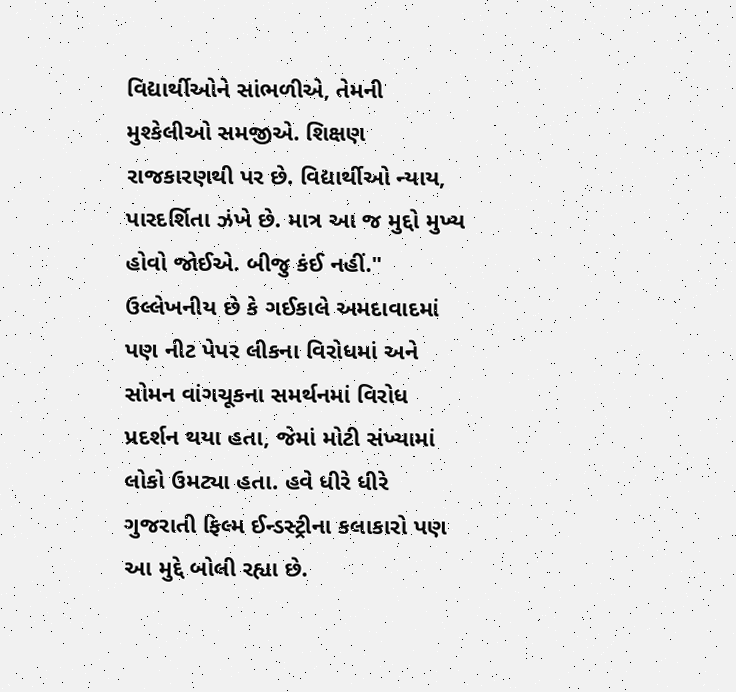વિદ્યાર્થીઓને સાંભળીએ, તેમની મુશ્કેલીઓ સમજીએ. શિક્ષણ રાજકારણથી પર છે. વિદ્યાર્થીઓ ન્યાય, પારદર્શિતા ઝંખે છે. માત્ર આ જ મુદ્દો મુખ્ય હોવો જોઈએ. બીજુ કંઈ નહીં." ઉલ્લેખનીય છે કે ગઈકાલે અમદાવાદમાં પણ નીટ પેપર લીકના વિરોધમાં અને સોમન વાંગચૂકના સમર્થનમાં વિરોધ પ્રદર્શન થયા હતા, જેમાં મોટી સંખ્યામાં લોકો ઉમટ્યા હતા. હવે ધીરે ધીરે ગુજરાતી ફિલ્મ ઈન્ડસ્ટ્રીના કલાકારો પણ આ મુદ્દે બોલી રહ્યા છે.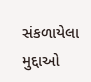સંકળાયેલા મુદ્દાઓ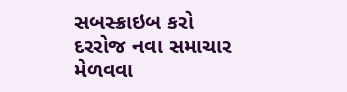સબસ્ક્રાઇબ કરો
દરરોજ નવા સમાચાર મેળવવા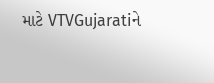માટે VTVGujaratiને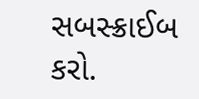સબસ્ક્રાઈબ કરો.